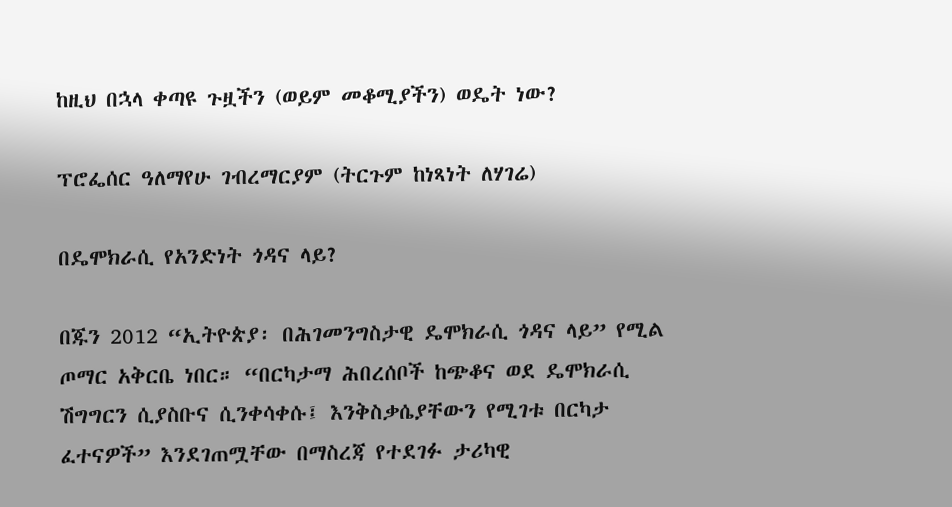ከዚህ በኋላ ቀጣዩ ጉዟችን (ወይም መቆሚያችን) ወዴት ነው?

ፕሮፌሰር ዓለማየሁ ገብረማርያም (ትርጉም ከነጻነት ለሃገሬ)

በዴሞክራሲ የአንድነት ጎዳና ላይ?

በጁን 2012 “ኢትዮጵያ፡ በሕገመንግስታዊ ዴሞክራሲ ጎዳና ላይ” የሚል ጦማር አቅርቤ ነበር። “በርካታማ ሕበረሰቦች ከጭቆና ወደ ዴሞክራሲ ሽግግርን ሲያስቡና ሲንቀሳቀሱ፤ እንቅስቃሴያቸውን የሚገቱ በርካታ ፈተናዎች” እንደገጠሟቸው በማስረጃ የተደገፉ ታሪካዊ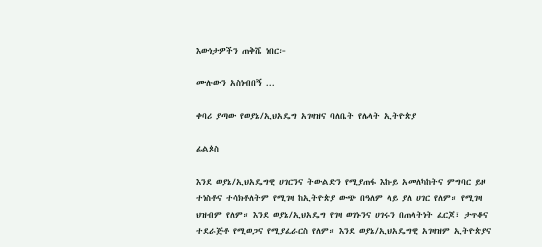እውነታዎችን ጠቅሼ ነበር፦

ሙሉውን አስነብበኝ ...

ቀባሪ ያጣው የወያኔ/ኢህአዴግ አገዛዝና ባለቤት የሌላት ኢትዮጵያ

ፊልጶስ

እንደ ወያኔ/ኢህአዴግዊ ሀገርንና ትውልድን የሚያጠፋ እኩይ አመለካከትና ምግባር ይዞ ተነስቶና ተሳክቶለትም የሚገዛ ከኢትዮጵያ ውጭ በዓለም ላይ ያለ ሀገር የለም። የሚገዛ ህዝብም የለም። እንደ ወያኔ/ኢህአዴግ የገዛ ወገኑንና ሀገሩን በጠላትነት ፈርጆ፣ ታጥቆና ተደራጅቶ የሚወጋና የሚያፈራርስ የለም። እንደ ወያኔ/ኢህአዴግዊ አገዛዝም ኢትዮጵያና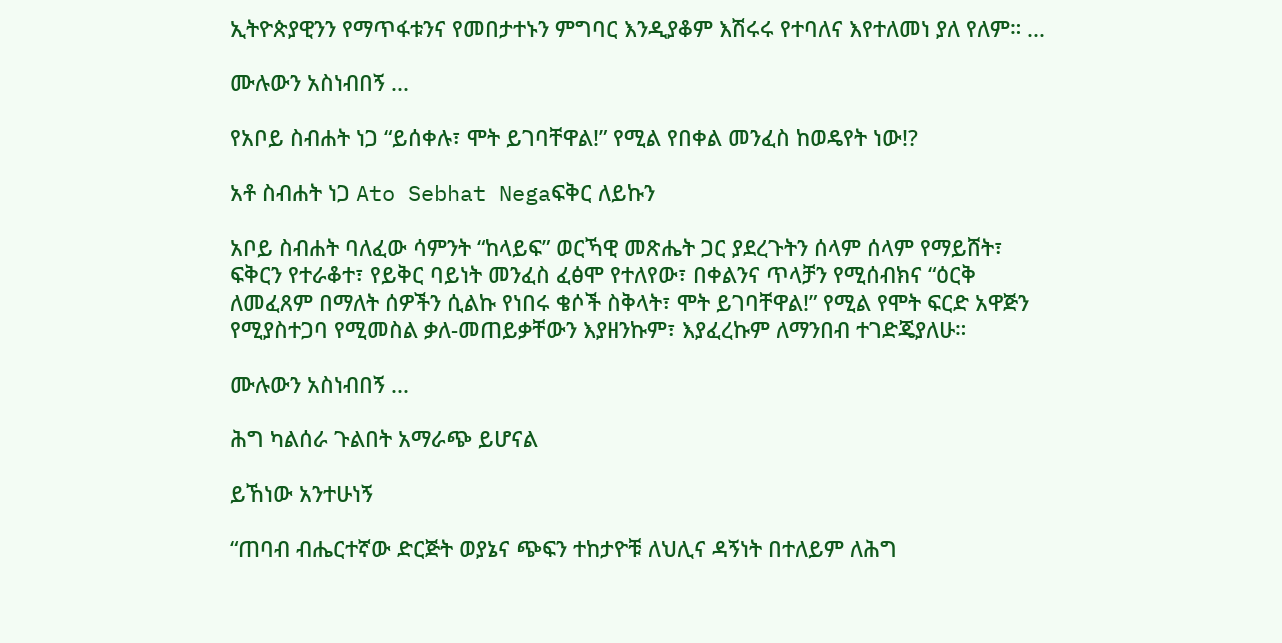ኢትዮጵያዊንን የማጥፋቱንና የመበታተኑን ምግባር እንዲያቆም እሽሩሩ የተባለና እየተለመነ ያለ የለም። ...

ሙሉውን አስነብበኝ ...

የአቦይ ስብሐት ነጋ “ይሰቀሉ፣ ሞት ይገባቸዋል!” የሚል የበቀል መንፈስ ከወዴየት ነው!?

አቶ ስብሐት ነጋ Ato Sebhat Negaፍቅር ለይኩን

አቦይ ስብሐት ባለፈው ሳምንት “ከላይፍ” ወርኻዊ መጽሔት ጋር ያደረጉትን ሰላም ሰላም የማይሸት፣ ፍቅርን የተራቆተ፣ የይቅር ባይነት መንፈስ ፈፅሞ የተለየው፣ በቀልንና ጥላቻን የሚሰብክና “ዕርቅ ለመፈጸም በማለት ሰዎችን ሲልኩ የነበሩ ቄሶች ስቅላት፣ ሞት ይገባቸዋል!” የሚል የሞት ፍርድ አዋጅን የሚያስተጋባ የሚመስል ቃለ-መጠይቃቸውን እያዘንኩም፣ እያፈረኩም ለማንበብ ተገድጄያለሁ።

ሙሉውን አስነብበኝ ...

ሕግ ካልሰራ ጉልበት አማራጭ ይሆናል

ይኸነው አንተሁነኝ

“ጠባብ ብሔርተኛው ድርጅት ወያኔና ጭፍን ተከታዮቹ ለህሊና ዳኝነት በተለይም ለሕግ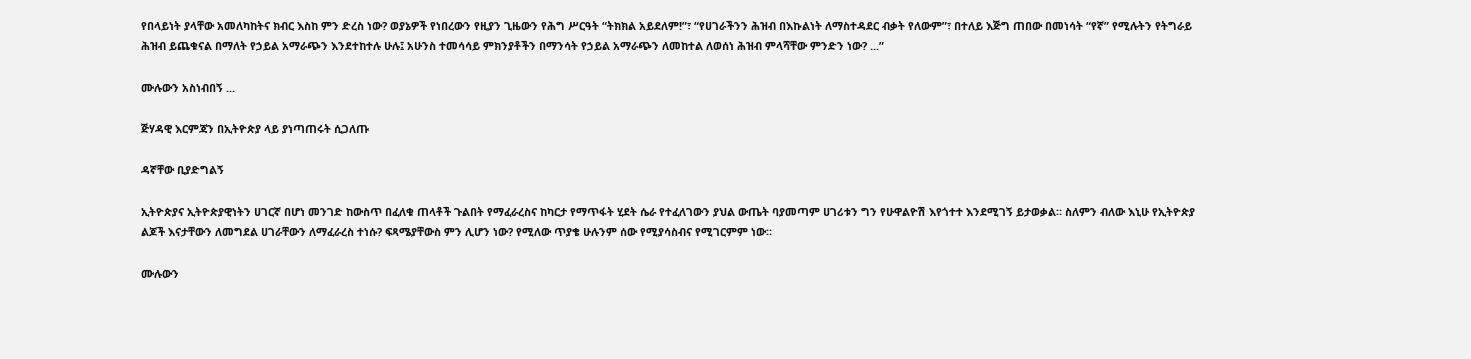የበላይነት ያላቸው አመለካከትና ክብር እስከ ምን ድረስ ነው? ወያኔዎች የነበረውን የዚያን ጊዜውን የሕግ ሥርዓት “ትክክል አይደለም!”፣ “የሀገራችንን ሕዝብ በእኩልነት ለማስተዳደር ብቃት የለውም”፣ በተለይ እጅግ ጠበው በመነሳት “የኛ” የሚሉትን የትግራይ ሕዝብ ይጨቁናል በማለት የኃይል አማራጭን እንደተከተሉ ሁሉ፤ አሁንስ ተመሳሳይ ምክንያቶችን በማንሳት የኃይል አማራጭን ለመከተል ለወሰነ ሕዝብ ምላሻቸው ምንድን ነው? ...”

ሙሉውን አስነብበኝ ...

ጅሃዳዊ እርምጃን በኢትዮጵያ ላይ ያነጣጠሩት ሲጋለጡ

ዳኛቸው ቢያድግልኝ

ኢትዮጵያና ኢትዮጵያዊነትን ሀገርኛ በሆነ መንገድ ከውስጥ በፈለቁ ጠላቶች ጉልበት የማፈራረስና ከካርታ የማጥፋት ሂደት ሴራ የተፈለገውን ያህል ውጤት ባያመጣም ሀገሪቱን ግን የሁዋልዮሽ እየጎተተ እንደሚገኝ ይታወቃል። ስለምን ብለው እኒሁ የኢትዮጵያ ልጆች እናታቸውን ለመግደል ሀገራቸውን ለማፈራረስ ተነሱ? ፍጻሜያቸውስ ምን ሊሆን ነው? የሚለው ጥያቄ ሁሉንም ሰው የሚያሳስብና የሚገርምም ነው።

ሙሉውን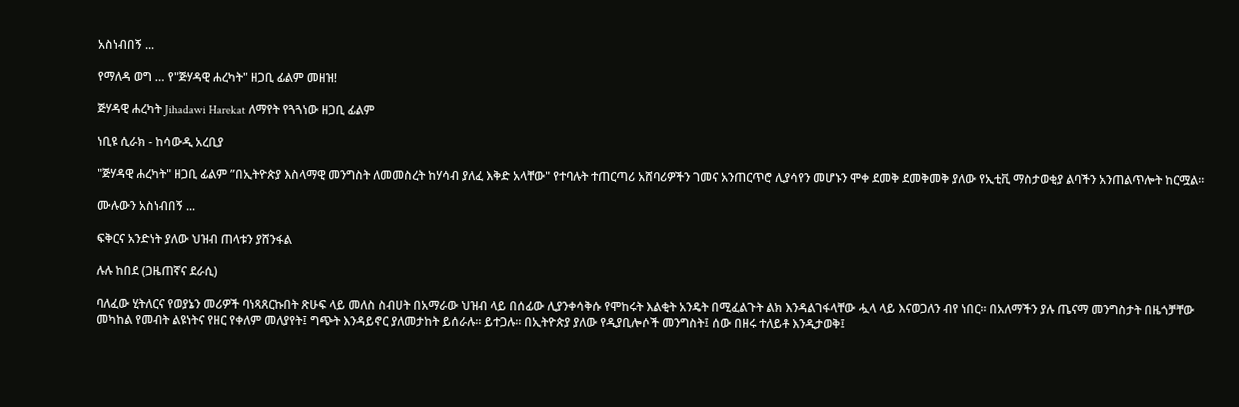አስነብበኝ ...

የማለዳ ወግ … የ"ጅሃዳዊ ሐረካት" ዘጋቢ ፊልም መዘዝ!

ጅሃዳዊ ሐረካት Jihadawi Harekat ለማየት የጓጓነው ዘጋቢ ፊልም

ነቢዩ ሲራክ - ከሳውዲ አረቢያ

"ጅሃዳዊ ሐረካት" ዘጋቢ ፊልም ”በኢትዮጵያ እስላማዊ መንግስት ለመመስረት ከሃሳብ ያለፈ እቅድ አላቸው" የተባሉት ተጠርጣሪ አሸባሪዎችን ገመና አንጠርጥሮ ሊያሳየን መሆኑን ሞቀ ደመቅ ደመቅመቅ ያለው የኢቲቪ ማስታወቂያ ልባችን አንጠልጥሎት ከርሟል።

ሙሉውን አስነብበኝ ...

ፍቅርና አንድነት ያለው ህዝብ ጠላቱን ያሸንፋል

ሉሉ ከበደ (ጋዜጠኛና ደራሲ)

ባለፈው ሂትለርና የወያኔን መሪዎች ባነጻጸርኩበት ጽሁፍ ላይ መለስ ስብሀት በአማራው ህዝብ ላይ በሰፊው ሊያንቀሳቅሱ የሞከሩት እልቂት አንዴት በሚፈልጉት ልክ እንዳልገፋላቸው ሗላ ላይ እናወጋለን ብየ ነበር። በአለማችን ያሉ ጤናማ መንግስታት በዜጎቻቸው መካከል የመብት ልዩነትና የዘር የቀለም መለያየት፤ ግጭት እንዳይኖር ያለመታከት ይሰራሉ። ይተጋሉ። በኢትዮጵያ ያለው የዲያቢሎሶች መንግስት፤ ሰው በዘሩ ተለይቶ እንዲታወቅ፤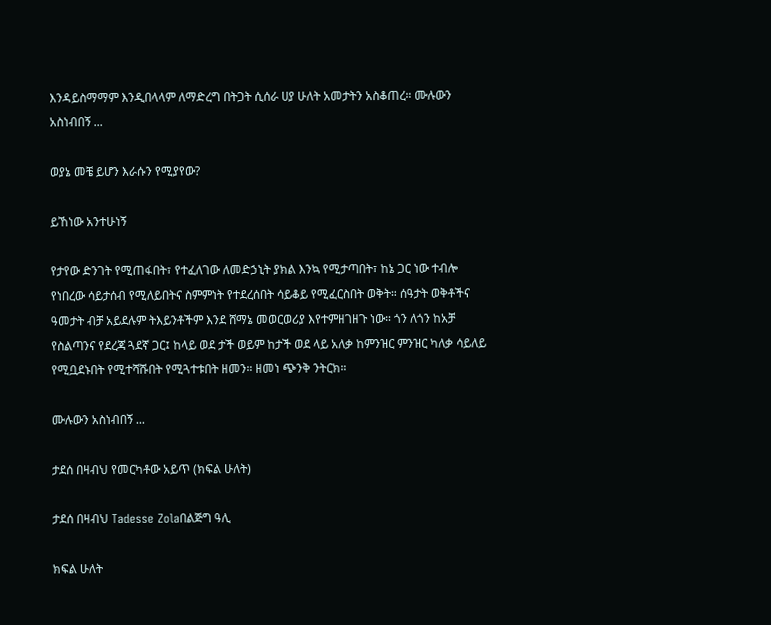እንዳይስማማም እንዲበላላም ለማድረግ በትጋት ሲሰራ ሀያ ሁለት አመታትን አስቆጠረ። ሙሉውን አስነብበኝ ...

ወያኔ መቼ ይሆን እራሱን የሚያየው?

ይኸነው አንተሁነኝ

የታየው ድንገት የሚጠፋበት፣ የተፈለገው ለመድኃኒት ያክል እንኳ የሚታጣበት፣ ከኔ ጋር ነው ተብሎ የነበረው ሳይታሰብ የሚለይበትና ስምምነት የተደረሰበት ሳይቆይ የሚፈርስበት ወቅት። ሰዓታት ወቅቶችና ዓመታት ብቻ አይደሉም ትእይንቶችም እንደ ሸማኔ መወርወሪያ እየተምዘገዘጉ ነው። ጎን ለጎን ከአቻ የስልጣንና የደረጃ ጓደኛ ጋር፤ ከላይ ወደ ታች ወይም ከታች ወደ ላይ አለቃ ከምንዝር ምንዝር ካለቃ ሳይለይ የሚቧደኑበት የሚተሻሹበት የሚጓተቱበት ዘመን። ዘመነ ጭንቅ ንትርክ።

ሙሉውን አስነብበኝ ...

ታደሰ በዛብህ የመርካቶው አይጥ (ክፍል ሁለት)

ታደሰ በዛብህ Tadesse Zolaበልጅግ ዓሊ

ክፍል ሁለት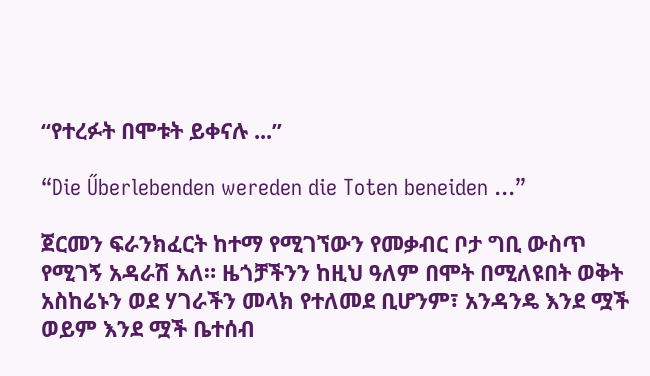“የተረፉት በሞቱት ይቀናሉ ...”

“Die Űberlebenden wereden die Toten beneiden ...”

ጀርመን ፍራንክፈርት ከተማ የሚገኘውን የመቃብር ቦታ ግቢ ውስጥ የሚገኝ አዳራሽ አለ። ዜጎቻችንን ከዚህ ዓለም በሞት በሚለዩበት ወቅት አስከሬኑን ወደ ሃገራችን መላክ የተለመደ ቢሆንም፣ አንዳንዴ እንደ ሟች ወይም እንደ ሟች ቤተሰብ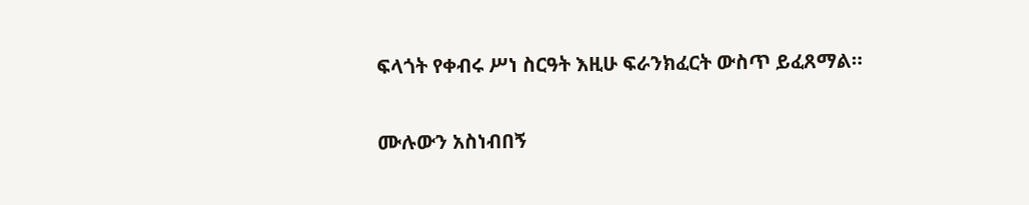ፍላጎት የቀብሩ ሥነ ስርዓት እዚሁ ፍራንክፈርት ውስጥ ይፈጸማል።

ሙሉውን አስነብበኝ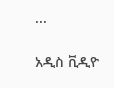...

አዲስ ቪዲዮ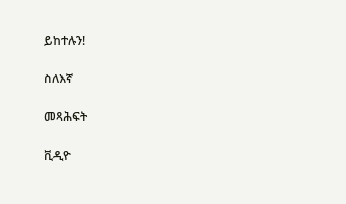ይከተሉን!

ስለእኛ

መጻሕፍት

ቪዲዮ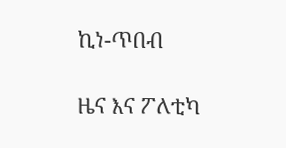ኪነ-ጥበብ

ዜና እና ፖለቲካ